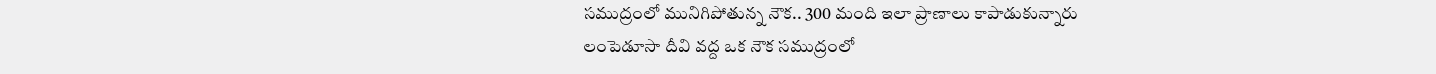సముద్రంలో మునిగిపోతున్న నౌక.. 300 మంది ఇలా ప్రాణాలు కాపాడుకున్నారు
లంపెడూసా దీవి వద్ద ఒక నౌక సముద్రంలో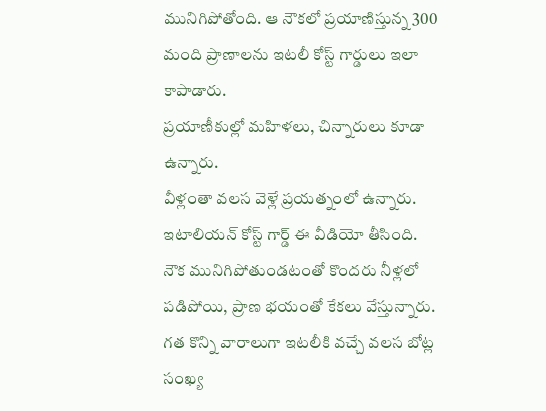మునిగిపోతోంది. ఆ నౌకలో ప్రయాణిస్తున్న 300 మంది ప్రాణాలను ఇటలీ కోస్ట్ గార్డులు ఇలా కాపాడారు.
ప్రయాణీకుల్లో మహిళలు, చిన్నారులు కూడా ఉన్నారు.
వీళ్లంతా వలస వెళ్లే ప్రయత్నంలో ఉన్నారు.
ఇటాలియన్ కోస్ట్ గార్డ్ ఈ వీడియో తీసింది.
నౌక మునిగిపోతుండటంతో కొందరు నీళ్లలో పడిపోయి, ప్రాణ భయంతో కేకలు వేస్తున్నారు.
గత కొన్ని వారాలుగా ఇటలీకి వచ్చే వలస బోట్ల సంఖ్య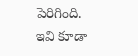పెరిగింది.
ఇవి కూడా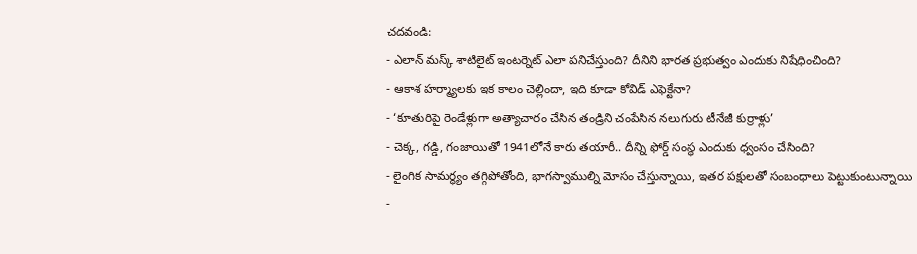చదవండి:
- ఎలాన్ మస్క్ శాటిలైట్ ఇంటర్నెట్ ఎలా పనిచేస్తుంది? దీనిని భారత ప్రభుత్వం ఎందుకు నిషేధించింది?
- ఆకాశ హర్మ్యాలకు ఇక కాలం చెల్లిందా, ఇది కూడా కోవిడ్ ఎఫెక్టేనా?
- ‘కూతురిపై రెండేళ్లుగా అత్యాచారం చేసిన తండ్రిని చంపేసిన నలుగురు టీనేజీ కుర్రాళ్లు’
- చెక్క, గడ్డి, గంజాయితో 1941లోనే కారు తయారీ.. దీన్ని ఫోర్డ్ సంస్థ ఎందుకు ధ్వంసం చేసింది?
- లైంగిక సామర్థ్యం తగ్గిపోతోంది, భాగస్వాముల్ని మోసం చేస్తున్నాయి, ఇతర పక్షులతో సంబంధాలు పెట్టుకుంటున్నాయి
-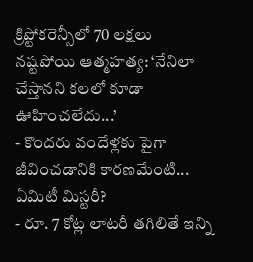క్రిప్టోకరెన్సీలో 70 లక్షలు నష్టపోయి ఆత్మహత్య: ‘నేనిలా చేస్తానని కలలో కూడా ఊహించలేదు...’
- కొందరు వందేళ్లకు పైగా జీవించడానికి కారణమేంటి... ఏమిటీ మిస్టరీ?
- రూ. 7 కోట్ల లాటరీ తగిలితే ఇన్ని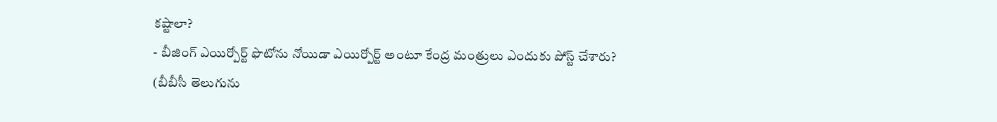కష్టాలా?
- బీజింగ్ ఎయిర్పోర్ట్ ఫొటోను నోయిడా ఎయిర్పోర్ట్ అంటూ కేంద్ర మంత్రులు ఎందుకు పోస్ట్ చేశారు?
(బీబీసీ తెలుగును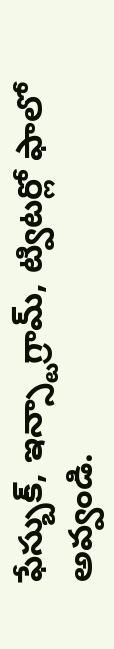ఫేస్బుక్, ఇన్స్టాగ్రామ్, ట్విటర్లో ఫాలో అవ్వండి.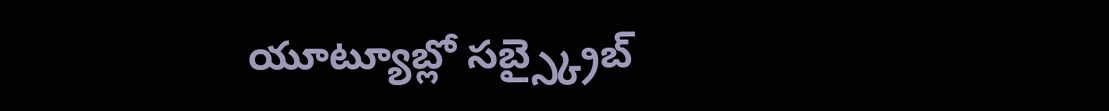యూట్యూబ్లో సబ్స్క్రైబ్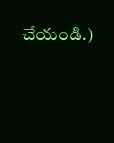చేయండి.)